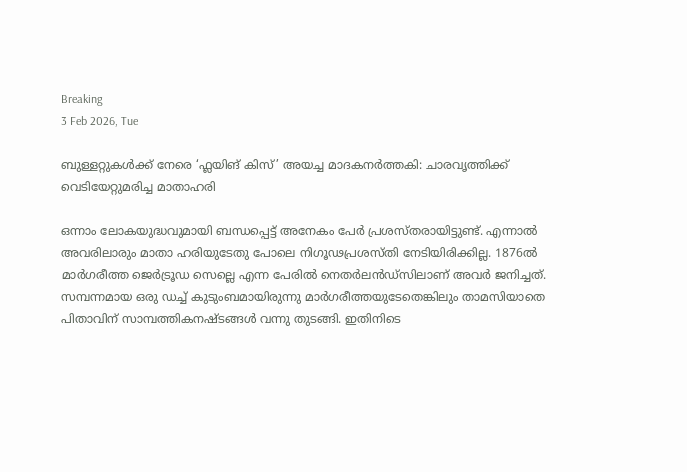Breaking
3 Feb 2026, Tue

ബുള്ളറ്റുകള്‍ക്ക് നേരെ ‘ഫ്ലയിങ് കിസ്’ അയച്ച മാദകനർത്തകി: ചാരവൃത്തിക്ക് വെടിയേറ്റുമരിച്ച മാതാഹരി

ഒന്നാം ലോകയുദ്ധവുമായി ബന്ധപ്പെട്ട് അനേകം പേർ പ്രശസ്തരായിട്ടുണ്ട്. എന്നാൽ അവരിലാരും മാതാ ഹരിയുടേതു പോലെ നിഗൂഢപ്രശസ്തി നേടിയിരിക്കില്ല. 1876ൽ മാർഗരീത്ത ജെർട്രൂഡ സെല്ലെ എന്ന പേരിൽ നെതർലൻഡ്സിലാണ് അവർ ജനിച്ചത്. സമ്പന്നമായ ഒരു ഡച്ച് കുടുംബമായിരുന്നു മാർഗരീത്തയുടേതെങ്കിലും താമസിയാതെ പിതാവിന് സാമ്പത്തികനഷ്ടങ്ങൾ വന്നു തുടങ്ങി. ഇതിനിടെ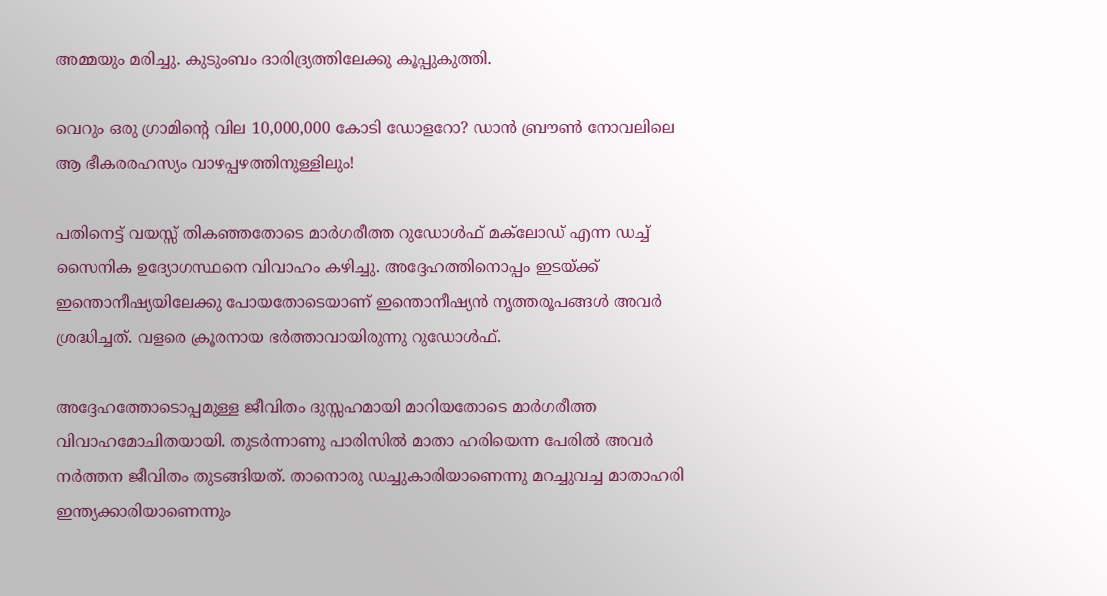അമ്മയും മരിച്ചു. കുടുംബം ദാരിദ്ര്യത്തിലേക്കു കൂപ്പുകുത്തി.

വെറും ഒരു ഗ്രാമിന്റെ വില 10,000,000 കോടി ഡോളറോ? ഡാൻ ബ്രൗൺ നോവലിലെ ആ ഭീകരരഹസ്യം വാഴപ്പഴത്തിനുള്ളിലും!

പതിനെട്ട് വയസ്സ് തികഞ്ഞതോടെ മാർഗരീത്ത റുഡോൾഫ് മക്‌ലോഡ് എന്ന ഡച്ച് സൈനിക ഉദ്യോഗസ്ഥനെ വിവാഹം കഴിച്ചു. അദ്ദേഹത്തിനൊപ്പം ഇടയ്ക്ക് ഇന്തൊനീഷ്യയിലേക്കു പോയതോടെയാണ് ഇന്തൊനീഷ്യൻ നൃത്തരൂപങ്ങൾ അവർ ശ്രദ്ധിച്ചത്. വളരെ ക്രൂരനായ ഭർത്താവായിരുന്നു റുഡോൾഫ്.

അദ്ദേഹത്തോടൊപ്പമുള്ള ജീവിതം ദുസ്സഹമായി മാറിയതോടെ മാർഗരീത്ത വിവാഹമോചിതയായി. തുടർന്നാണു പാരിസിൽ മാതാ ഹരിയെന്ന പേരിൽ അവർ നർത്തന ജീവിതം തുടങ്ങിയത്. താനൊരു ഡച്ചുകാരിയാണെന്നു മറച്ചുവച്ച മാതാഹരി ഇന്ത്യക്കാരിയാണെന്നും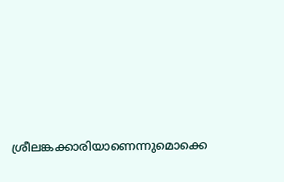ശ്രീലങ്കക്കാരിയാണെന്നുമൊക്കെ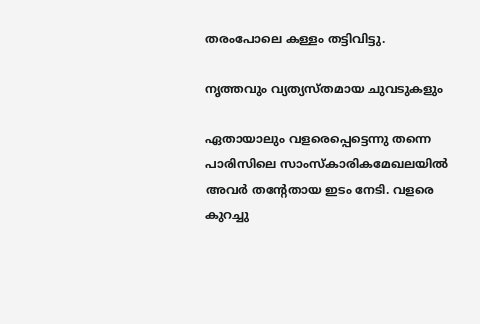തരംപോലെ കള്ളം തട്ടിവിട്ടു.

നൃത്തവും വ്യത്യസ്തമായ ചുവടുകളും

ഏതായാലും വളരെപ്പെട്ടെന്നു തന്നെ പാരിസിലെ സാംസ്കാരികമേഖലയിൽ അവർ തന്റേതായ ഇടം നേടി. വളരെ കുറച്ചു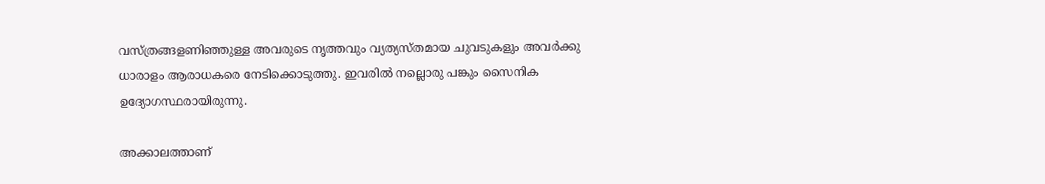വസ്ത്രങ്ങളണിഞ്ഞുള്ള അവരുടെ നൃത്തവും വ്യത്യസ്തമായ ചുവടുകളും അവർക്കു ധാരാളം ആരാധകരെ നേടിക്കൊടുത്തു. ഇവരിൽ നല്ലൊരു പങ്കും സൈനിക ഉദ്യോഗസ്ഥരായിരുന്നു.

അക്കാലത്താണ്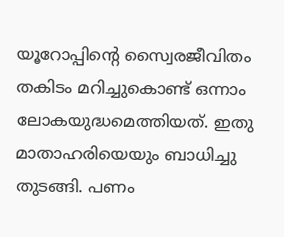യൂറോപ്പിന്റെ സ്വൈരജീവിതം തകിടം മറിച്ചുകൊണ്ട് ഒന്നാം ലോകയുദ്ധമെത്തിയത്. ഇതു മാതാഹരിയെയും ബാധിച്ചു തുടങ്ങി. പണം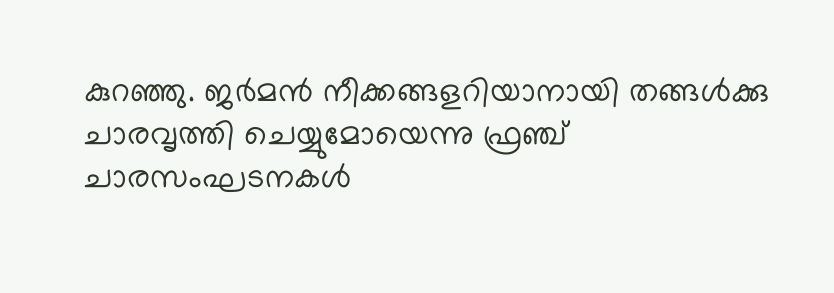കുറഞ്ഞു. ജർമൻ നീക്കങ്ങളറിയാനായി തങ്ങൾക്കു ചാരവൃത്തി ചെയ്യുമോയെന്നു ഫ്രഞ്ച് ചാരസംഘടനകൾ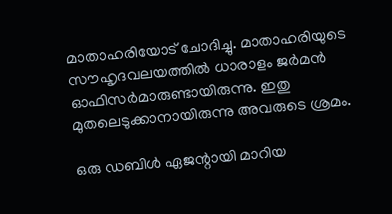മാതാഹരിയോട് ചോദിച്ചു. മാതാഹരിയുടെ സൗഹൃദവലയത്തിൽ ധാരാളം ജർമൻ ഓഫിസർമാരുണ്ടായിരുന്നു. ഇതു മുതലെടുക്കാനായിരുന്നു അവരുടെ ശ്രമം.

ഒരു ഡബിൾ ഏജന്റായി മാറിയ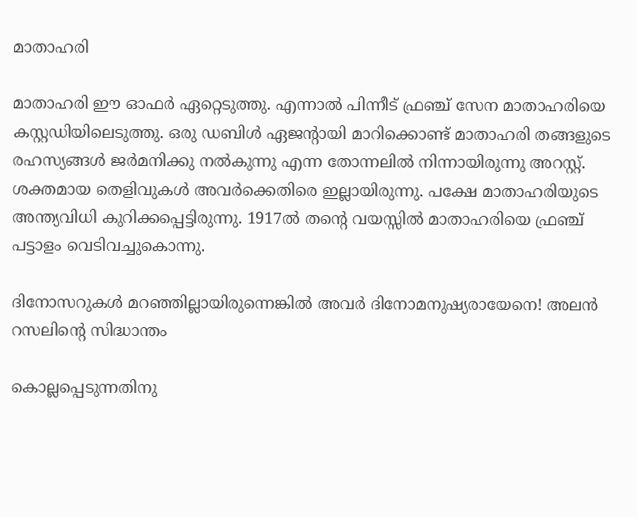മാതാഹരി

മാതാഹരി ഈ ഓഫർ ഏറ്റെടുത്തു. എന്നാൽ പിന്നീട് ഫ്രഞ്ച് സേന മാതാഹരിയെ കസ്റ്റഡിയിലെടുത്തു. ഒരു ഡബിൾ ഏജന്റായി മാറിക്കൊണ്ട് മാതാഹരി തങ്ങളുടെ രഹസ്യങ്ങൾ ജർമനിക്കു നൽകുന്നു എന്ന തോന്നലിൽ നിന്നായിരുന്നു അറസ്റ്റ്. ശക്തമായ തെളിവുകൾ അവർക്കെതിരെ ഇല്ലായിരുന്നു. പക്ഷേ മാതാഹരിയുടെ അന്ത്യവിധി കുറിക്കപ്പെട്ടിരുന്നു. 1917ൽ തന്റെ വയസ്സിൽ മാതാഹരിയെ ഫ്രഞ്ച് പട്ടാളം വെടിവച്ചുകൊന്നു.

ദിനോസറുകൾ മറഞ്ഞില്ലായിരുന്നെങ്കിൽ അവർ ദിനോമനുഷ്യരായേനെ! അലൻ റസലിന്റെ സിദ്ധാന്തം

കൊല്ലപ്പെടുന്നതിനു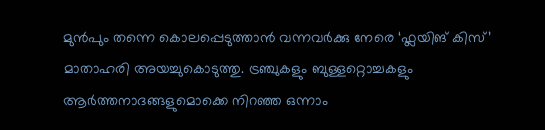മുൻപും തന്നെ കൊലപ്പെടുത്താൻ വന്നവർക്കു നേരെ ‘ഫ്ലയിങ് കിസ്’ മാതാഹരി അയച്ചുകൊടുത്തു. ട്രഞ്ചുകളും ബുള്ളറ്റൊച്ചകളും ആർത്തനാദങ്ങളുമൊക്കെ നിറഞ്ഞ ഒന്നാം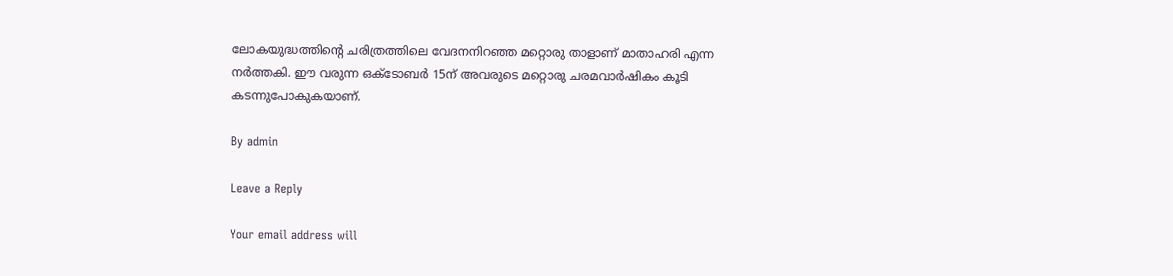ലോകയുദ്ധത്തിന്റെ ചരിത്രത്തിലെ വേദനനിറഞ്ഞ മറ്റൊരു താളാണ് മാതാഹരി എന്ന നർത്തകി. ഈ വരുന്ന ഒക്ടോബർ 15ന് അവരുടെ മറ്റൊരു ചരമവാർഷികം കൂടി കടന്നുപോകുകയാണ്.

By admin

Leave a Reply

Your email address will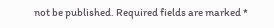not be published. Required fields are marked *